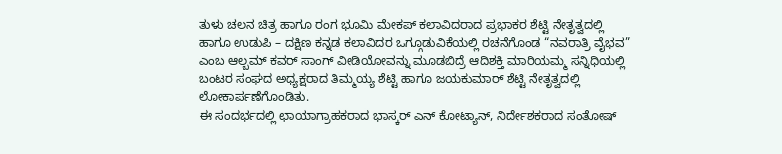ತುಳು ಚಲನ ಚಿತ್ರ ಹಾಗೂ ರಂಗ ಭೂಮಿ ಮೇಕಪ್ ಕಲಾವಿದರಾದ ಪ್ರಭಾಕರ ಶೆಟ್ಟಿ ನೇತೃತ್ವದಲ್ಲಿ ಹಾಗೂ ಉಡುಪಿ – ದಕ್ಷಿಣ ಕನ್ನಡ ಕಲಾವಿದರ ಒಗ್ಗೂಡುವಿಕೆಯಲ್ಲಿ ರಚನೆಗೊಂಡ “ನವರಾತ್ರಿ ವೈಭವ” ಎಂಬ ಆಲ್ಬಮ್ ಕವರ್ ಸಾಂಗ್ ವೀಡಿಯೋವನ್ನು ಮೂಡಬಿದ್ರೆ ಆದಿಶಕ್ತಿ ಮಾರಿಯಮ್ಮ ಸನ್ನಿಧಿಯಲ್ಲಿ ಬಂಟರ ಸಂಘದ ಅಧ್ಯಕ್ಷರಾದ ತಿಮ್ಮಯ್ಯ ಶೆಟ್ಟಿ ಹಾಗೂ ಜಯಕುಮಾರ್ ಶೆಟ್ಟಿ ನೇತೃತ್ವದಲ್ಲಿ ಲೋಕಾರ್ಪಣೆಗೊಂಡಿತು.
ಈ ಸಂದರ್ಭದಲ್ಲಿ ಛಾಯಾಗ್ರಾಹಕರಾದ ಭಾಸ್ಕರ್ ಎನ್ ಕೋಟ್ಯಾನ್, ನಿರ್ದೇಶಕರಾದ ಸಂತೋಷ್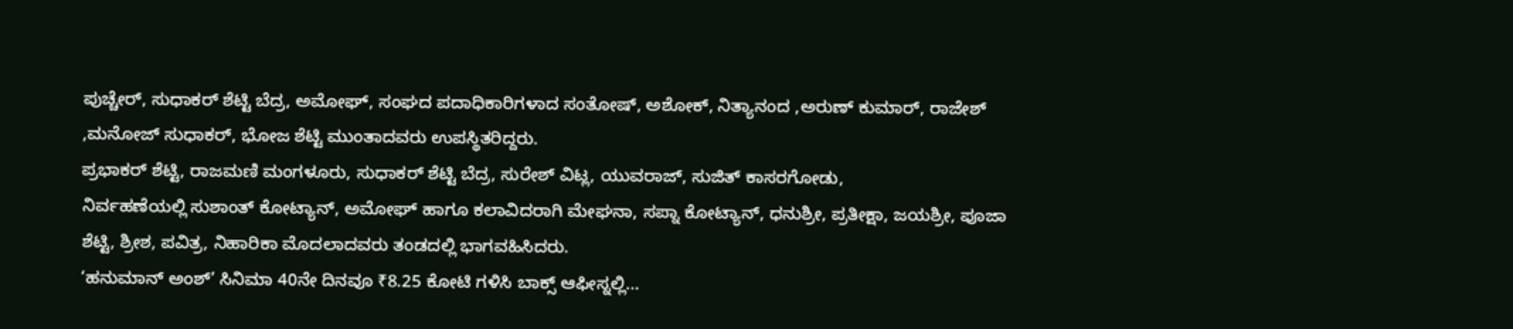ಪುಚ್ಚೇರ್, ಸುಧಾಕರ್ ಶೆಟ್ಟಿ ಬೆದ್ರ, ಅಮೋಘ್, ಸಂಘದ ಪದಾಧಿಕಾರಿಗಳಾದ ಸಂತೋಷ್, ಅಶೋಕ್, ನಿತ್ಯಾನಂದ ,ಅರುಣ್ ಕುಮಾರ್, ರಾಜೇಶ್ ,ಮನೋಜ್ ಸುಧಾಕರ್, ಭೋಜ ಶೆಟ್ಟಿ ಮುಂತಾದವರು ಉಪಸ್ಥಿತರಿದ್ದರು.
ಪ್ರಭಾಕರ್ ಶೆಟ್ಟಿ, ರಾಜಮಣಿ ಮಂಗಳೂರು, ಸುಧಾಕರ್ ಶೆಟ್ಟಿ ಬೆದ್ರ, ಸುರೇಶ್ ವಿಟ್ಲ, ಯುವರಾಜ್, ಸುಜಿತ್ ಕಾಸರಗೋಡು,
ನಿರ್ವಹಣೆಯಲ್ಲಿ ಸುಶಾಂತ್ ಕೋಟ್ಯಾನ್, ಅಮೋಘ್ ಹಾಗೂ ಕಲಾವಿದರಾಗಿ ಮೇಘನಾ, ಸಪ್ನಾ ಕೋಟ್ಯಾನ್, ಧನುಶ್ರೀ, ಪ್ರತೀಕ್ಷಾ, ಜಯಶ್ರೀ, ಪೂಜಾ ಶೆಟ್ಟಿ, ಶ್ರೀಶ, ಪವಿತ್ರ, ನಿಹಾರಿಕಾ ಮೊದಲಾದವರು ತಂಡದಲ್ಲಿ ಭಾಗವಹಿಸಿದರು.
‘ಹನುಮಾನ್ ಅಂಶ್’ ಸಿನಿಮಾ 40ನೇ ದಿನವೂ ₹8.25 ಕೋಟಿ ಗಳಿಸಿ ಬಾಕ್ಸ್ ಆಫೀಸ್ನಲ್ಲಿ…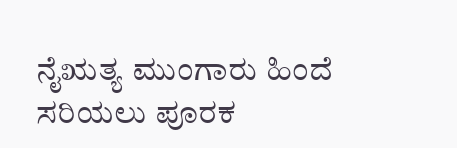ನೈಋತ್ಯ ಮುಂಗಾರು ಹಿಂದೆ ಸರಿಯಲು ಪೂರಕ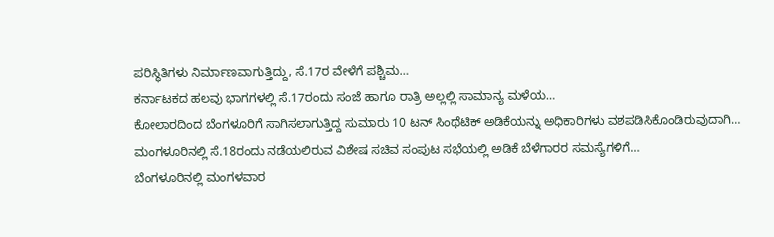ಪರಿಸ್ಥಿತಿಗಳು ನಿರ್ಮಾಣವಾಗುತ್ತಿದ್ದು, ಸೆ.17ರ ವೇಳೆಗೆ ಪಶ್ಚಿಮ…
ಕರ್ನಾಟಕದ ಹಲವು ಭಾಗಗಳಲ್ಲಿ ಸೆ.17ರಂದು ಸಂಜೆ ಹಾಗೂ ರಾತ್ರಿ ಅಲ್ಲಲ್ಲಿ ಸಾಮಾನ್ಯ ಮಳೆಯ…
ಕೋಲಾರದಿಂದ ಬೆಂಗಳೂರಿಗೆ ಸಾಗಿಸಲಾಗುತ್ತಿದ್ದ ಸುಮಾರು 10 ಟನ್ ಸಿಂಥೆಟಿಕ್ ಅಡಿಕೆಯನ್ನು ಅಧಿಕಾರಿಗಳು ವಶಪಡಿಸಿಕೊಂಡಿರುವುದಾಗಿ…
ಮಂಗಳೂರಿನಲ್ಲಿ ಸೆ.18ರಂದು ನಡೆಯಲಿರುವ ವಿಶೇಷ ಸಚಿವ ಸಂಪುಟ ಸಭೆಯಲ್ಲಿ ಅಡಿಕೆ ಬೆಳೆಗಾರರ ಸಮಸ್ಯೆಗಳಿಗೆ…
ಬೆಂಗಳೂರಿನಲ್ಲಿ ಮಂಗಳವಾರ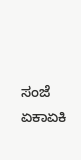ಸಂಜೆ ಏಕಾಏಕಿ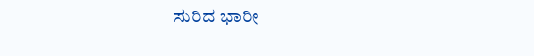ಸುರಿದ ಭಾರೀ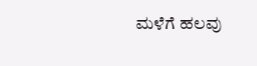ಮಳೆಗೆ ಹಲವು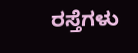ರಸ್ತೆಗಳು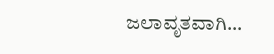ಜಲಾವೃತವಾಗಿ…